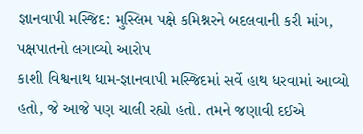જ્ઞાનવાપી મસ્જિદ: મુસ્લિમ પક્ષે કમિશ્નરને બદલવાની કરી માંગ, પક્ષપાતનો લગાવ્યો આરોપ
કાશી વિશ્વનાથ ધામ-જ્ઞાનવાપી મસ્જિદમાં સર્વે હાથ ધરવામાં આવ્યો હતો, જે આજે પણ ચાલી રહ્યો હતો. તમને જણાવી દઈએ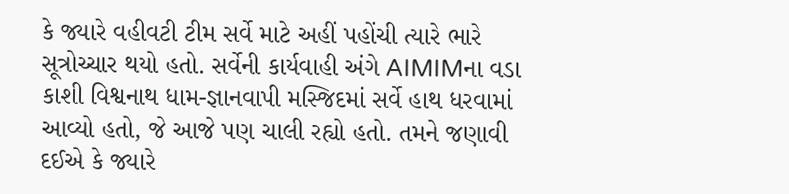કે જ્યારે વહીવટી ટીમ સર્વે માટે અહીં પહોંચી ત્યારે ભારે સૂત્રોચ્ચાર થયો હતો. સર્વેની કાર્યવાહી અંગે AIMIMના વડા
કાશી વિશ્વનાથ ધામ-જ્ઞાનવાપી મસ્જિદમાં સર્વે હાથ ધરવામાં આવ્યો હતો, જે આજે પણ ચાલી રહ્યો હતો. તમને જણાવી દઈએ કે જ્યારે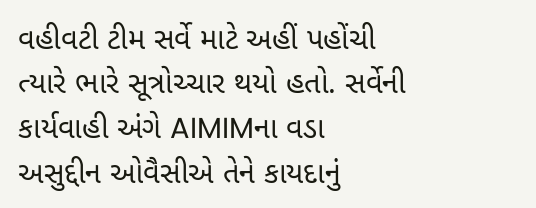વહીવટી ટીમ સર્વે માટે અહીં પહોંચી ત્યારે ભારે સૂત્રોચ્ચાર થયો હતો. સર્વેની કાર્યવાહી અંગે AIMIMના વડા અસુદ્દીન ઓવૈસીએ તેને કાયદાનું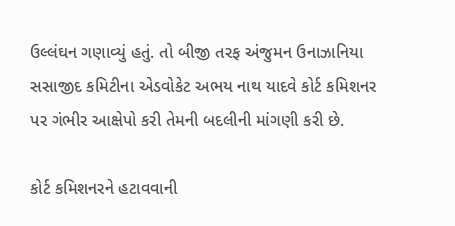ઉલ્લંઘન ગણાવ્યું હતું. તો બીજી તરફ અંજુમન ઉનાઝાનિયા સસાજીદ કમિટીના એડવોકેટ અભય નાથ યાદવે કોર્ટ કમિશનર પર ગંભીર આક્ષેપો કરી તેમની બદલીની માંગણી કરી છે.

કોર્ટ કમિશનરને હટાવવાની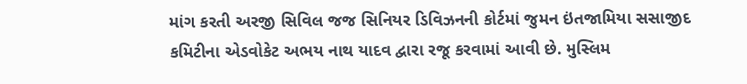માંગ કરતી અરજી સિવિલ જજ સિનિયર ડિવિઝનની કોર્ટમાં જુમન ઇંતજામિયા સસાજીદ કમિટીના એડવોકેટ અભય નાથ યાદવ દ્વારા રજૂ કરવામાં આવી છે. મુસ્લિમ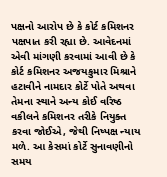પક્ષનો આરોપ છે કે કોર્ટ કમિશનર પક્ષપાત કરી રહ્યા છે. આવેદનમાં એવી માંગણી કરવામાં આવી છે કે કોર્ટ કમિશનર અજયકુમાર મિશ્રાને હટાવીને નામદાર કોર્ટે પોતે અથવા તેમના સ્થાને અન્ય કોઈ વરિષ્ઠ વકીલને કમિશનર તરીકે નિયુક્ત કરવા જોઈએ, જેથી નિષ્પક્ષ ન્યાય મળે. આ કેસમાં કોર્ટે સુનાવણીનો સમય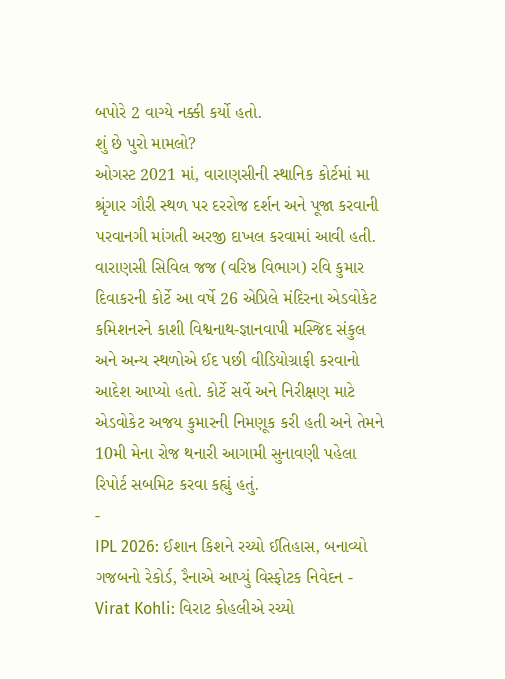બપોરે 2 વાગ્યે નક્કી કર્યો હતો.
શું છે પુરો મામલો?
ઓગસ્ટ 2021 માં, વારાણસીની સ્થાનિક કોર્ટમાં મા શ્રૃંગાર ગૌરી સ્થળ પર દરરોજ દર્શન અને પૂજા કરવાની પરવાનગી માંગતી અરજી દાખલ કરવામાં આવી હતી. વારાણસી સિવિલ જજ (વરિષ્ઠ વિભાગ) રવિ કુમાર દિવાકરની કોર્ટે આ વર્ષે 26 એપ્રિલે મંદિરના એડવોકેટ કમિશનરને કાશી વિશ્વનાથ-જ્ઞાનવાપી મસ્જિદ સંકુલ અને અન્ય સ્થળોએ ઈદ પછી વીડિયોગ્રાફી કરવાનો આદેશ આપ્યો હતો. કોર્ટે સર્વે અને નિરીક્ષણ માટે એડવોકેટ અજય કુમારની નિમણૂક કરી હતી અને તેમને 10મી મેના રોજ થનારી આગામી સુનાવણી પહેલા રિપોર્ટ સબમિટ કરવા કહ્યું હતું.
-
IPL 2026: ઈશાન કિશને રચ્યો ઈતિહાસ, બનાવ્યો ગજબનો રેકોર્ડ, રૈનાએ આપ્યું વિસ્ફોટક નિવેદન -
Virat Kohli: વિરાટ કોહલીએ રચ્યો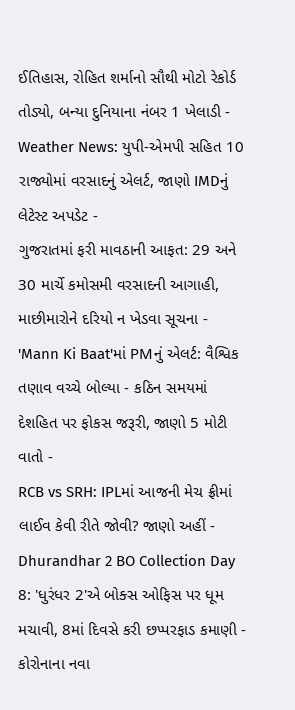ઈતિહાસ, રોહિત શર્માનો સૌથી મોટો રેકોર્ડ તોડ્યો, બન્યા દુનિયાના નંબર 1 ખેલાડી -
Weather News: યુપી-એમપી સહિત 10 રાજ્યોમાં વરસાદનું એલર્ટ, જાણો IMDનું લેટેસ્ટ અપડેટ -
ગુજરાતમાં ફરી માવઠાની આફત: 29 અને 30 માર્ચે કમોસમી વરસાદની આગાહી, માછીમારોને દરિયો ન ખેડવા સૂચના -
'Mann Ki Baat'માં PMનું એલર્ટ: વૈશ્વિક તણાવ વચ્ચે બોલ્યા - કઠિન સમયમાં દેશહિત પર ફોકસ જરૂરી, જાણો 5 મોટી વાતો -
RCB vs SRH: IPLમાં આજની મેચ ફ્રીમાં લાઈવ કેવી રીતે જોવી? જાણો અહીં -
Dhurandhar 2 BO Collection Day 8: 'ધુરંધર 2'એ બોક્સ ઓફિસ પર ધૂમ મચાવી, 8માં દિવસે કરી છપ્પરફાડ કમાણી -
કોરોનાના નવા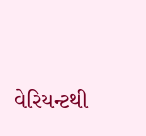વેરિયન્ટથી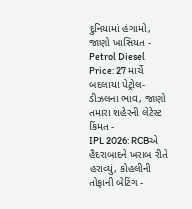દુનિયામાં હંગામો, જાણો ખાસિયત -
Petrol Diesel Price: 27 માર્ચે બદલાયા પેટ્રોલ-ડીઝલના ભાવ, જાણો તમારા શહેરની લેટેસ્ટ કિંમત -
IPL 2026: RCBએ હૈદરાબાદને ખરાબ રીતે હરાવ્યું, કોહલીની તોફાની બેટિંગ -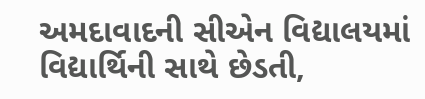અમદાવાદની સીએન વિદ્યાલયમાં વિદ્યાર્થિની સાથે છેડતી,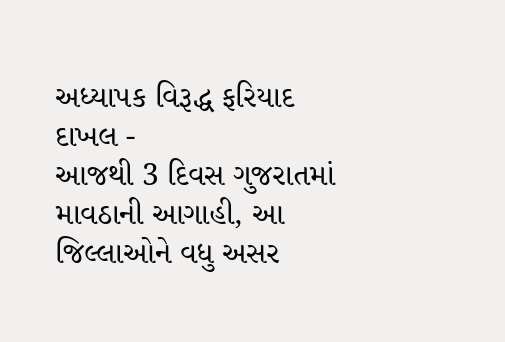અધ્યાપક વિરૂદ્ધ ફરિયાદ દાખલ -
આજથી 3 દિવસ ગુજરાતમાં માવઠાની આગાહી, આ જિલ્લાઓને વધુ અસર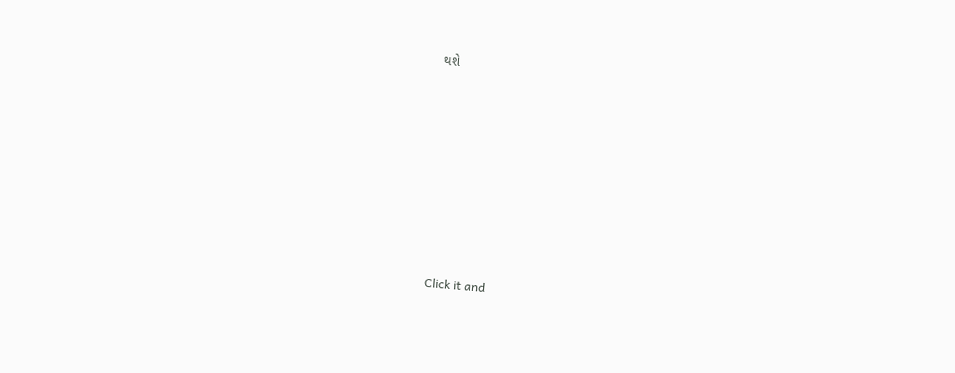થશે








Click it and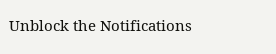Unblock the Notifications